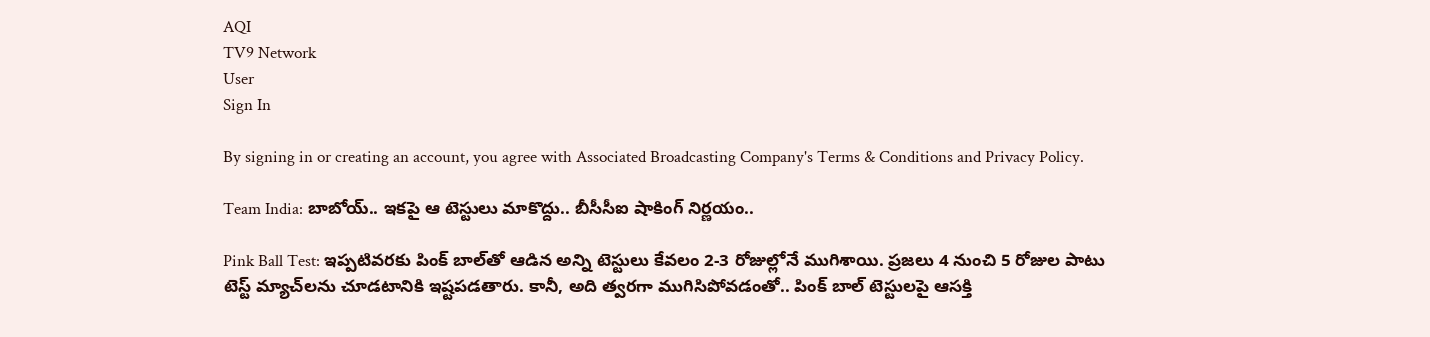AQI
TV9 Network
User
Sign In

By signing in or creating an account, you agree with Associated Broadcasting Company's Terms & Conditions and Privacy Policy.

Team India: బాబోయ్.. ఇకపై ఆ టెస్టులు మాకొద్దు.. బీసీసీఐ షాకింగ్ నిర్ణయం..

Pink Ball Test: ఇప్పటివరకు పింక్ బాల్‌తో ఆడిన అన్ని టెస్టులు కేవలం 2-3 రోజుల్లోనే ముగిశాయి. ప్రజలు 4 నుంచి 5 రోజుల పాటు టెస్ట్ మ్యాచ్‌లను చూడటానికి ఇష్టపడతారు. కానీ, అది త్వరగా ముగిసిపోవడంతో.. పింక్ బాల్ టెస్టులపై ఆసక్తి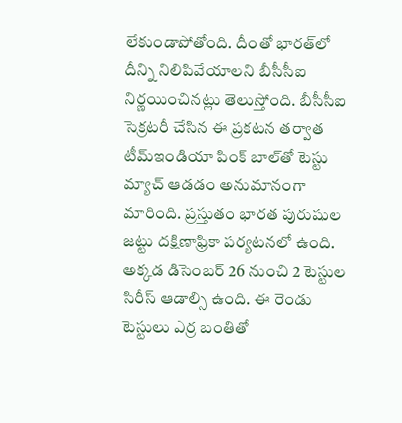లేకుండాపోతోంది. దీంతో భారత్‌లో దీన్ని నిలిపివేయాలని బీసీసీఐ నిర్ణయించినట్లు తెలుస్తోంది. బీసీసీఐ సెక్రటరీ చేసిన ఈ ప్రకటన తర్వాత టీమ్‌ఇండియా పింక్‌ బాల్‌తో టెస్టు మ్యాచ్‌ ఆడడం అనుమానంగా మారింది. ప్రస్తుతం భారత పురుషుల జట్టు దక్షిణాఫ్రికా పర్యటనలో ఉంది. అక్కడ డిసెంబర్ 26 నుంచి 2 టెస్టుల సిరీస్ ఆడాల్సి ఉంది. ఈ రెండు టెస్టులు ఎర్ర బంతితో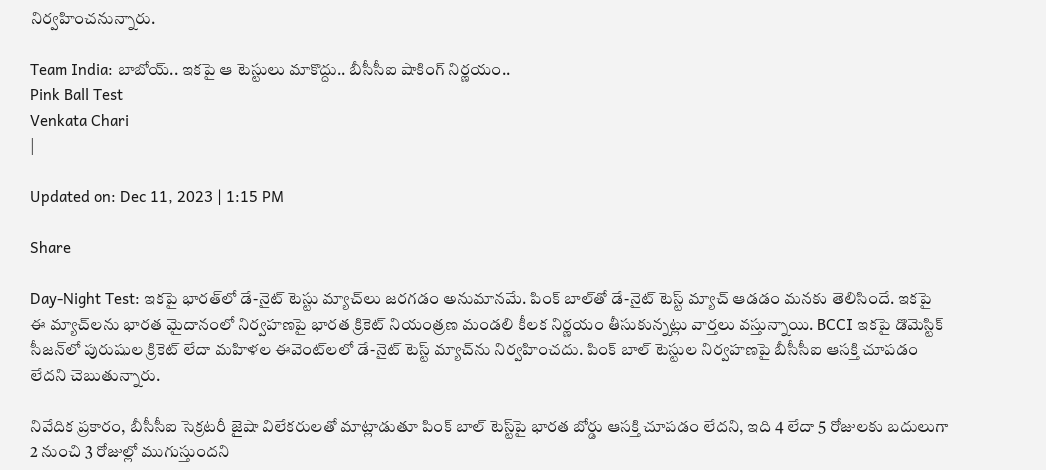నిర్వహించనున్నారు.

Team India: బాబోయ్.. ఇకపై ఆ టెస్టులు మాకొద్దు.. బీసీసీఐ షాకింగ్ నిర్ణయం..
Pink Ball Test
Venkata Chari
|

Updated on: Dec 11, 2023 | 1:15 PM

Share

Day-Night Test: ఇకపై భారత్‌లో డే-నైట్ టెస్టు మ్యాచ్‌లు జరగడం అనుమానమే. పింక్ బాల్‌తో డే-నైట్ టెస్ట్ మ్యాచ్ ఆడడం మనకు తెలిసిందే. ఇకపై ఈ మ్యాచ్‌లను భారత మైదానంలో నిర్వహణపై భారత క్రికెట్ నియంత్రణ మండలి కీలక నిర్ణయం తీసుకున్నట్లు వార్తలు వస్తున్నాయి. BCCI ఇకపై డొమెస్టిక్ సీజన్‌లో పురుషుల క్రికెట్ లేదా మహిళల ఈవెంట్‌లలో డే-నైట్ టెస్ట్ మ్యాచ్‌ను నిర్వహించదు. పింక్ బాల్ టెస్టుల నిర్వహణపై బీసీసీఐ ఆసక్తి చూపడం లేదని చెబుతున్నారు.

నివేదిక ప్రకారం, బీసీసీఐ సెక్రటరీ జైషా విలేకరులతో మాట్లాడుతూ పింక్ బాల్ టెస్ట్‌పై భారత బోర్డు ఆసక్తి చూపడం లేదని, ఇది 4 లేదా 5 రోజులకు బదులుగా 2 నుంచి 3 రోజుల్లో ముగుస్తుందని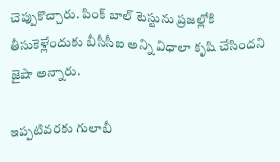చెప్పుకొచ్చారు. పింక్ బాల్ టెస్టును ప్రజల్లోకి తీసుకెళ్లేందుకు బీసీసీఐ అన్ని విధాలా కృషి చేసిందని జైషా అన్నారు.

ఇప్పటివరకు గులాబీ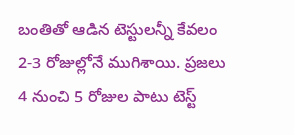బంతితో ఆడిన టెస్టులన్నీ కేవలం 2-3 రోజుల్లోనే ముగిశాయి. ప్రజలు 4 నుంచి 5 రోజుల పాటు టెస్ట్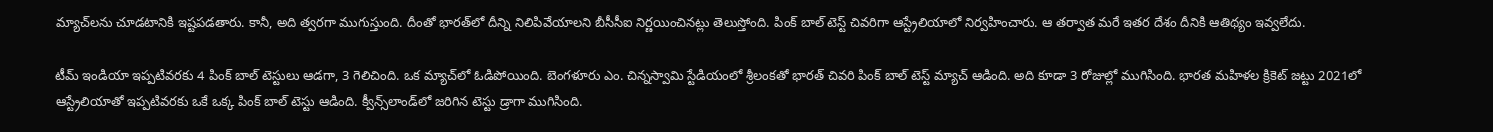మ్యాచ్‌లను చూడటానికి ఇష్టపడతారు. కానీ, అది త్వరగా ముగుస్తుంది. దీంతో భారత్‌లో దీన్ని నిలిపివేయాలని బీసీసీఐ నిర్ణయించినట్లు తెలుస్తోంది. పింక్ బాల్ టెస్ట్ చివరిగా ఆస్ట్రేలియాలో నిర్వహించారు. ఆ తర్వాత మరే ఇతర దేశం దీనికి ఆతిథ్యం ఇవ్వలేదు.

టీమ్ ఇండియా ఇప్పటివరకు 4 పింక్ బాల్ టెస్టులు ఆడగా, 3 గెలిచింది. ఒక మ్యాచ్‌లో ఓడిపోయింది. బెంగళూరు ఎం. చిన్నస్వామి స్టేడియంలో శ్రీలంకతో భారత్ చివరి పింక్ బాల్ టెస్ట్ మ్యాచ్ ఆడింది. అది కూడా 3 రోజుల్లో ముగిసింది. భారత మహిళల క్రికెట్ జట్టు 2021లో ఆస్ట్రేలియాతో ఇప్పటివరకు ఒకే ఒక్క పింక్ బాల్ టెస్టు ఆడింది. క్వీన్స్‌లాండ్‌లో జరిగిన టెస్టు డ్రాగా ముగిసింది.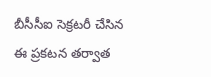బీసీసీఐ సెక్రటరీ చేసిన ఈ ప్రకటన తర్వాత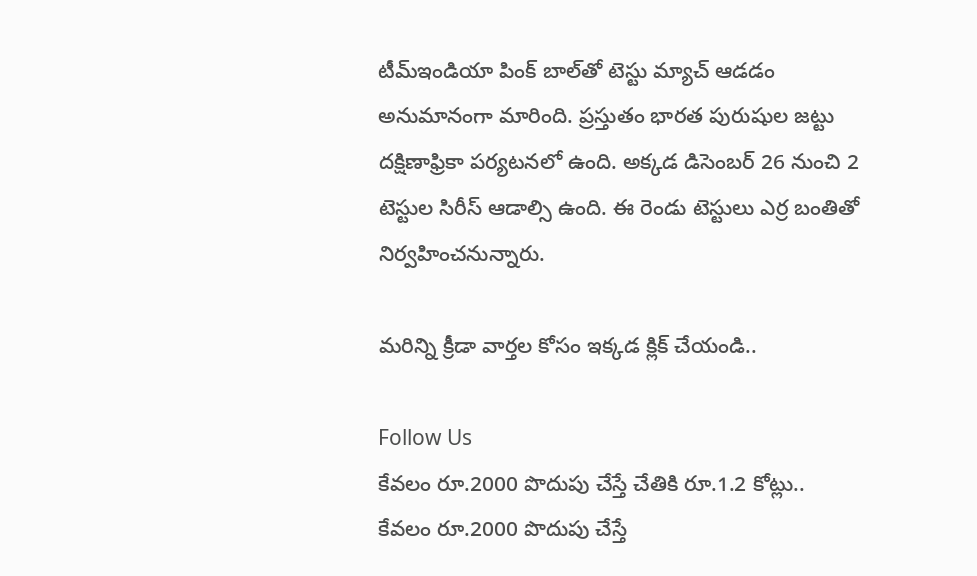టీమ్‌ఇండియా పింక్‌ బాల్‌తో టెస్టు మ్యాచ్‌ ఆడడం అనుమానంగా మారింది. ప్రస్తుతం భారత పురుషుల జట్టు దక్షిణాఫ్రికా పర్యటనలో ఉంది. అక్కడ డిసెంబర్ 26 నుంచి 2 టెస్టుల సిరీస్ ఆడాల్సి ఉంది. ఈ రెండు టెస్టులు ఎర్ర బంతితో నిర్వహించనున్నారు.

మరిన్ని క్రీడా వార్తల కోసం ఇక్కడ క్లిక్ చేయండి..

Follow Us
కేవలం రూ.2000 పొదుపు చేస్తే చేతికి రూ.1.2 కోట్లు..
కేవలం రూ.2000 పొదుపు చేస్తే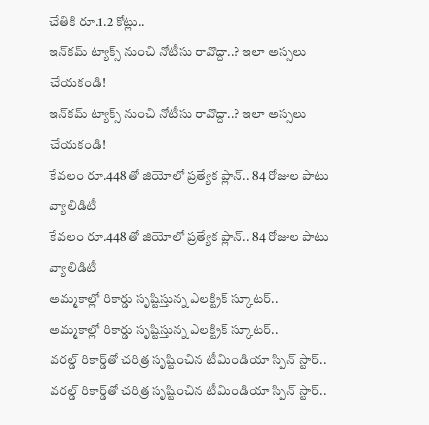చేతికి రూ.1.2 కోట్లు..
ఇన్‌కమ్‌ ట్యాక్స్‌ నుంచి నోటీసు రావొద్దా..? ఇలా అస్సలు చేయకండి!
ఇన్‌కమ్‌ ట్యాక్స్‌ నుంచి నోటీసు రావొద్దా..? ఇలా అస్సలు చేయకండి!
కేవలం రూ.448తో జియోలో ప్రత్యేక ప్లాన్‌.. 84 రోజుల పాటు వ్యాలిడిటీ
కేవలం రూ.448తో జియోలో ప్రత్యేక ప్లాన్‌.. 84 రోజుల పాటు వ్యాలిడిటీ
అమ్మకాల్లో రికార్డు సృష్టిస్తున్న ఎలక్ట్రిక్‌ స్కూటర్‌..
అమ్మకాల్లో రికార్డు సృష్టిస్తున్న ఎలక్ట్రిక్‌ స్కూటర్‌..
వరల్డ్ రికార్డ్‌తో చరిత్ర సృష్టించిన టీమిండియా స్పిన్ స్టార్..
వరల్డ్ రికార్డ్‌తో చరిత్ర సృష్టించిన టీమిండియా స్పిన్ స్టార్..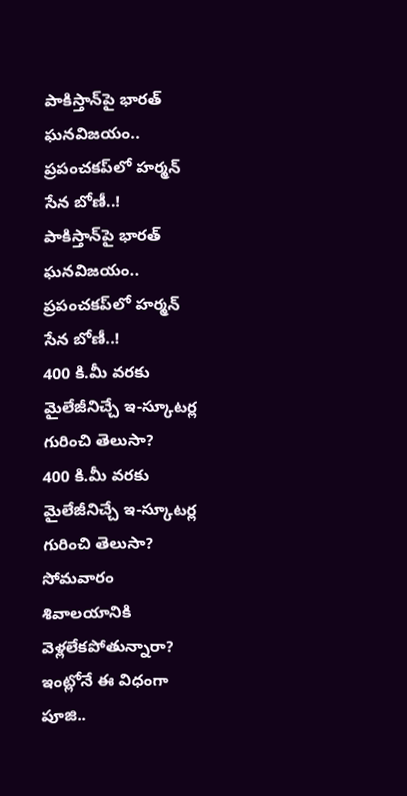పాకిస్తాన్‌పై భారత్ ఘనవిజయం.. ప్రపంచకప్‌లో హర్మన్ సేన బోణీ..!
పాకిస్తాన్‌పై భారత్ ఘనవిజయం.. ప్రపంచకప్‌లో హర్మన్ సేన బోణీ..!
400 కి.మీ వరకు మైలేజీనిచ్చే ఇ-స్కూటర్ల గురించి తెలుసా?
400 కి.మీ వరకు మైలేజీనిచ్చే ఇ-స్కూటర్ల గురించి తెలుసా?
సోమవారం శివాలయానికి వెళ్లలేకపోతున్నారా? ఇంట్లోనే ఈ విధంగా పూజి..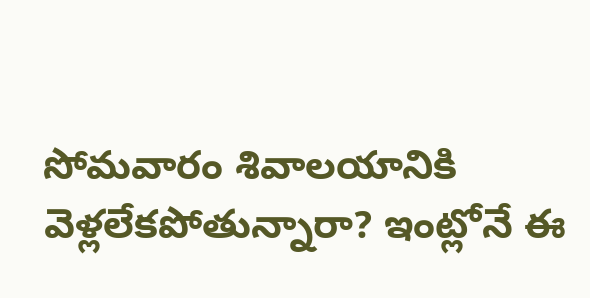సోమవారం శివాలయానికి వెళ్లలేకపోతున్నారా? ఇంట్లోనే ఈ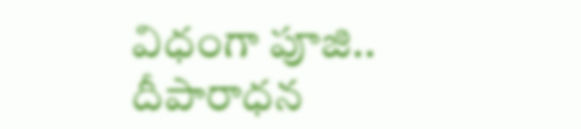విధంగా పూజి..
దీపారాధన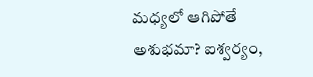మధ్యలో ఆగిపోతే అశుభమా? ఐశ్వర్యం,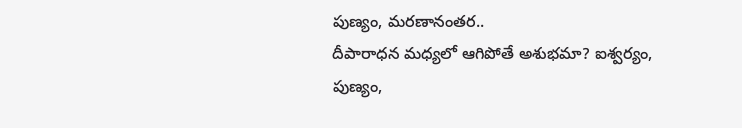పుణ్యం, మరణానంతర..
దీపారాధన మధ్యలో ఆగిపోతే అశుభమా? ఐశ్వర్యం, పుణ్యం,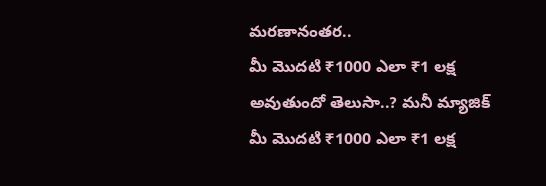మరణానంతర..
మీ మొదటి ₹1000 ఎలా ₹1 లక్ష అవుతుందో తెలుసా..? మనీ మ్యాజిక్
మీ మొదటి ₹1000 ఎలా ₹1 లక్ష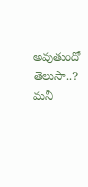అవుతుందో తెలుసా..? మనీ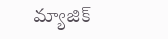మ్యాజిక్